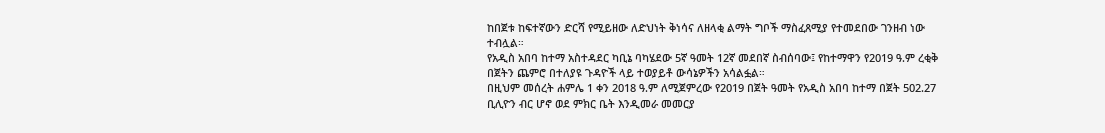ከበጀቱ ከፍተኛውን ድርሻ የሚይዘው ለድህነት ቅነሳና ለዘላቂ ልማት ግቦች ማስፈጸሚያ የተመደበው ገንዘብ ነው ተብሏል።
የአዲስ አበባ ከተማ አስተዳደር ካቢኔ ባካሄደው 5ኛ ዓመት 12ኛ መደበኛ ስብሰባው፤ የከተማዋን የ2019 ዓ.ም ረቂቅ በጀትን ጨምሮ በተለያዩ ጉዳዮች ላይ ተወያይቶ ውሳኔዎችን አሳልፏል።
በዚህም መሰረት ሐምሌ 1 ቀን 2018 ዓ.ም ለሚጀምረው የ2019 በጀት ዓመት የአዲስ አበባ ከተማ በጀት 502.27 ቢሊዮን ብር ሆኖ ወደ ምክር ቤት እንዲመራ መመርያ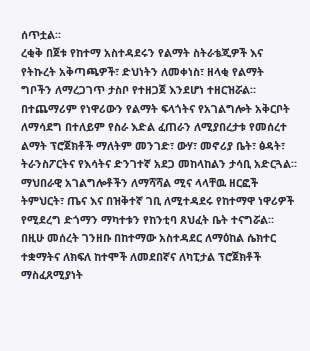ሰጥቷል።
ረቂቅ በጀቱ የከተማ አስተዳደሩን የልማት ስትራቴጂዎች እና የትኩረት አቅጣጫዎች፣ ድህነትን ለመቀነስ፣ ዘላቂ የልማት ግቦችን ለማረጋገጥ ታስቦ የተዘጋጀ እንደሆነ ተዘርዝሯል።
በተጨማሪም የነዋሪውን የልማት ፍላጎትና የአገልግሎት አቅርቦት ለማሳደግ በተለይም የስራ እድል ፈጠራን ለሚያበረታቱ የመሰረተ ልማት ፕሮጀክቶች ማለትም መንገድ፣ ውሃ፣ መኖሪያ ቤት፣ ፅዳት፣ ትራንስፖርትና የእሳትና ድንገተኛ አደጋ መከላከልን ታሳቢ አድርጓል።
ማህበራዊ አገልግሎቶችን ለማሻሻል ሚና ላላቸዉ ዘርፎች ትምህርት፣ ጤና እና በዝቅተኛ ገቢ ለሚተዳደሩ የከተማዋ ነዋሪዎች የሚደረግ ድጎማን ማካተቱን የከንቲባ ጸህፈት ቤት ተናግሯል።
በዚሁ መሰረት ገንዘቡ በከተማው አስተዳደር ለማዕከል ሴክተር ተቋማትና ለክፍለ ከተሞች ለመደበኛና ለካፒታል ፕሮጀክቶች ማስፈጸሚያነት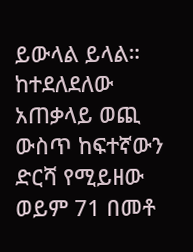ይውላል ይላል።
ከተደለደለው አጠቃላይ ወጪ ውስጥ ከፍተኛውን ድርሻ የሚይዘው ወይም 71 በመቶ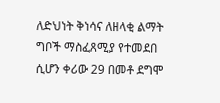ለድህነት ቅነሳና ለዘላቂ ልማት ግቦች ማስፈጸሚያ የተመደበ ሲሆን ቀሪው 29 በመቶ ደግሞ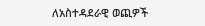ለአስተዳደራዊ ወጪዎች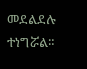መደልደሉ ተነግሯል።